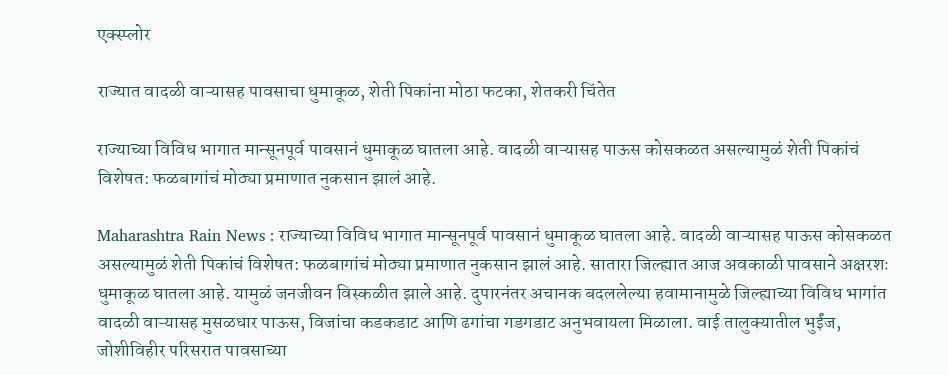एक्स्प्लोर

राज्यात वादळी वाऱ्यासह पावसाचा धुमाकूळ, शेती पिकांना मोठा फटका, शेतकरी चिंतेत

राज्याच्या विविध भागात मान्सूनपूर्व पावसानं धुमाकूळ घातला आहे. वादळी वाऱ्यासह पाऊस कोसकळत असल्यामुळं शेती पिकांचं विशेषत: फळबागांचं मोठ्या प्रमाणात नुकसान झालं आहे.

Maharashtra Rain News : राज्याच्या विविध भागात मान्सूनपूर्व पावसानं धुमाकूळ घातला आहे. वादळी वाऱ्यासह पाऊस कोसकळत असल्यामुळं शेती पिकांचं विशेषत: फळबागांचं मोठ्या प्रमाणात नुकसान झालं आहे. सातारा जिल्ह्यात आज अवकाळी पावसाने अक्षरशः धुमाकूळ घातला आहे. यामुळं जनजीवन विस्कळीत झाले आहे. दुपारनंतर अचानक बदललेल्या हवामानामुळे जिल्ह्याच्या विविध भागांत वादळी वाऱ्यासह मुसळधार पाऊस, विजांचा कडकडाट आणि ढगांचा गडगडाट अनुभवायला मिळाला. वाई तालुक्यातील भुईंज, जोशीविहीर परिसरात पावसाच्या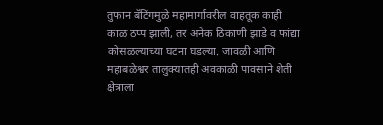तुफान बॅटिंगमुळे महामार्गावरील वाहतूक काही काळ ठप्प झाली, तर अनेक ठिकाणी झाडे व फांद्या कोसळल्याच्या घटना घडल्या. जावळी आणि महाबळेश्वर तालुक्यातही अवकाळी पावसाने शेती क्षेत्राला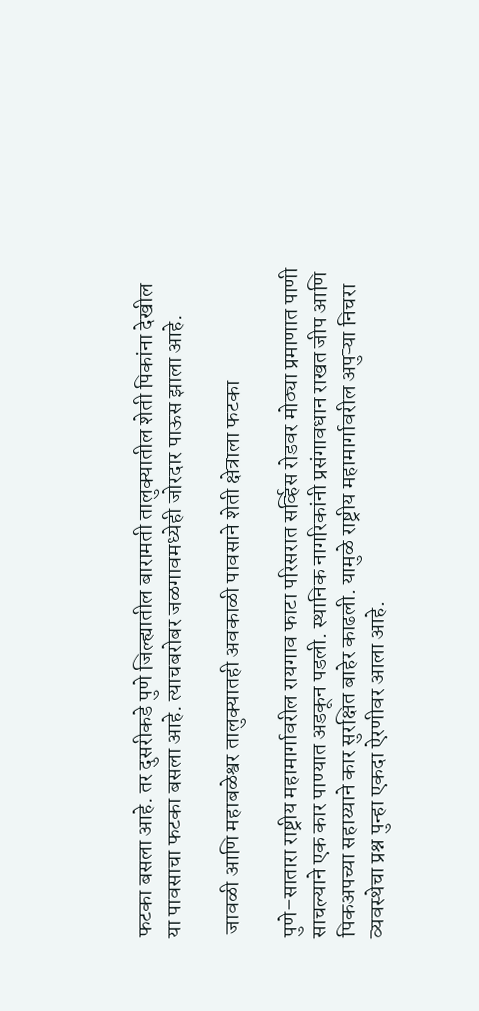फटका बसला आहे. तर दुसरीकडे पुणे जिल्ह्यातील बारामती तालुक्यातील शेती पिकांना देखील या पावसाचा फटका बसला आहे. त्याचबरोबर जळगावमध्येही जोरदार पाऊस झाला आहे.

 जावळी आणि महाबळेश्वर तालुक्यातही अवकाळी पावसाने शेती क्षेत्राला फटका

पुणे–सातारा राष्ट्रीय महामार्गावरील रायगाव फाटा परिसरात सर्व्हिस रोडवर मोठ्या प्रमाणात पाणी साचल्याने एक कार पाण्यात अडकून पडली. स्थानिक नागरिकांनी प्रसंगावधान राखत जीप आणि पिकअपच्या सहाय्याने कार सुरक्षित बाहेर काढली. यामुळे राष्ट्रीय महामार्गावरील अपुऱ्या निचरा व्यवस्थेचा प्रश्न पुन्हा एकदा ऐरणीवर आला आहे.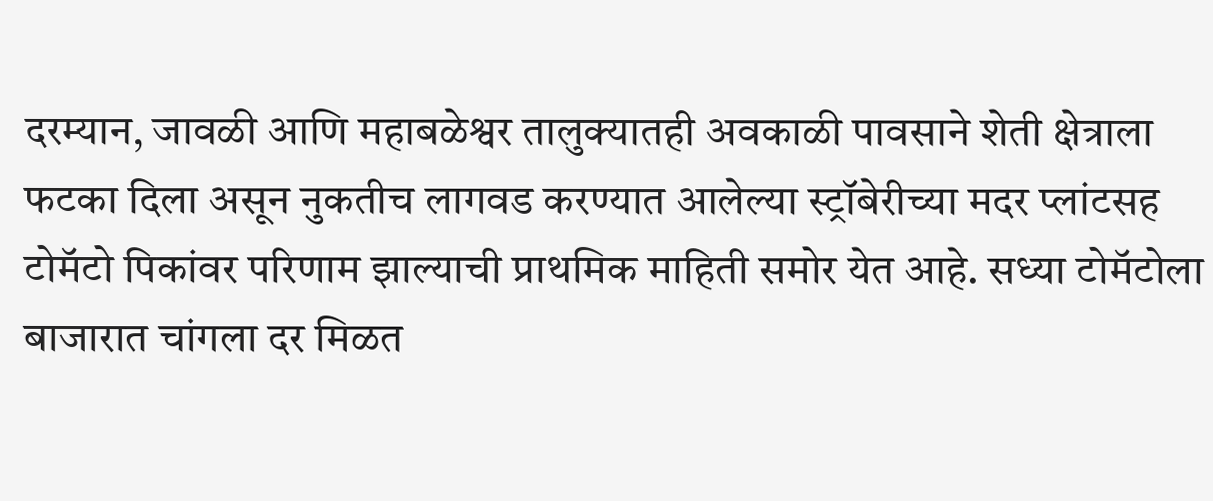दरम्यान, जावळी आणि महाबळेश्वर तालुक्यातही अवकाळी पावसाने शेती क्षेत्राला फटका दिला असून नुकतीच लागवड करण्यात आलेल्या स्ट्रॉबेरीच्या मदर प्लांटसह टोमॅटो पिकांवर परिणाम झाल्याची प्राथमिक माहिती समोर येत आहे. सध्या टोमॅटोला बाजारात चांगला दर मिळत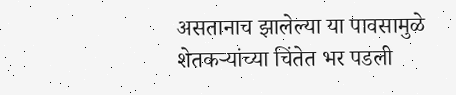असतानाच झालेल्या या पावसामुळे शेतकऱ्यांच्या चिंतेत भर पडली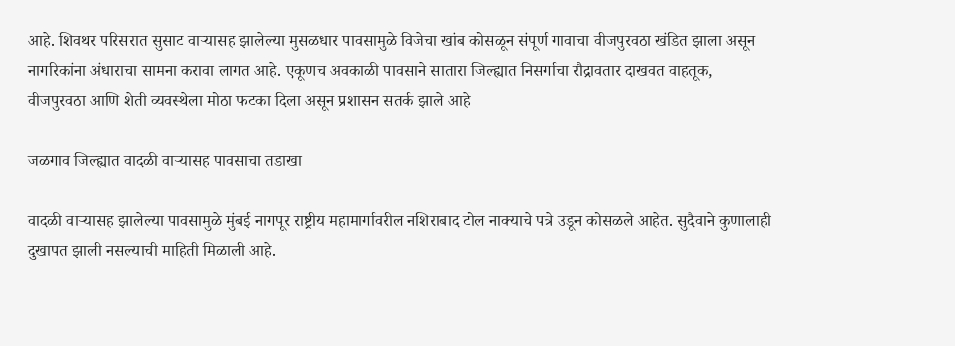आहे. शिवथर परिसरात सुसाट वाऱ्यासह झालेल्या मुसळधार पावसामुळे विजेचा खांब कोसळून संपूर्ण गावाचा वीजपुरवठा खंडित झाला असून नागरिकांना अंधाराचा सामना करावा लागत आहे. एकूणच अवकाळी पावसाने सातारा जिल्ह्यात निसर्गाचा रौद्रावतार दाखवत वाहतूक, वीजपुरवठा आणि शेती व्यवस्थेला मोठा फटका दिला असून प्रशासन सतर्क झाले आहे

जळगाव जिल्ह्यात वादळी वाऱ्यासह पावसाचा तडाखा

वादळी वाऱ्यासह झालेल्या पावसामुळे मुंबई नागपूर राष्ट्रीय महामार्गावरील नशिराबाद टोल नाक्याचे पत्रे उडून कोसळले आहेत. सुदैवाने कुणालाही दुखापत झाली नसल्याची माहिती मिळाली आहे.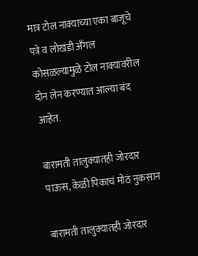मात्र टोल नाक्याच्या एका बाजूचे पत्रे व लोखंडी अँगल कोसळल्यामुळे टोल नाक्यावरील दोन लेन करण्यात आल्या बंद आहेत.

बारामती तालुक्यातही जोरदार पाऊस, केळी पिकाचं मोठं नुकसान

बारामती तालुक्यातही जोरदार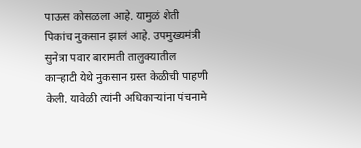पाऊस कोसळला आहे. यामुळं शेती पिकांच नुकसान झालं आहे. उपमुख्यमंत्री सुनेत्रा पवार बारामती तालुक्यातील काऱ्हाटी येथे नुकसान ग्रस्त केळीची पाहणी केली. यावेळी त्यांनी अधिकाऱ्यांना पंचनामे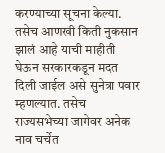करण्याच्या सूचना केल्या. तसेच आणखी किती नुकसान झालं आहे याची माहीती घेऊन सरकारकडून मदत दिली जाईल असे सुनेत्रा पवार म्हणल्यात. तसेच राज्यसभेच्या जागेवर अनेक नाव चर्चेत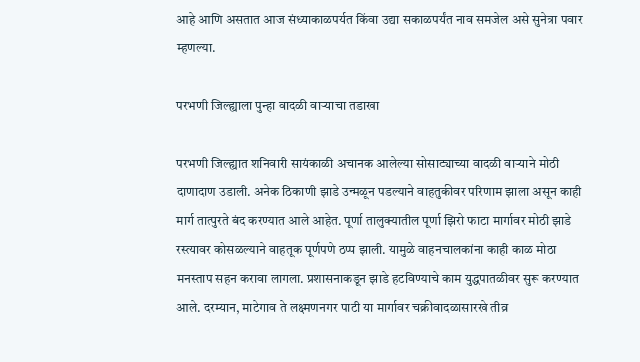आहे आणि असतात आज संध्याकाळपर्यत किंवा उद्या सकाळपर्यंत नाव समजेल असे सुनेत्रा पवार म्हणल्या.

परभणी जिल्ह्याला पुन्हा वादळी वाऱ्याचा तडाखा

परभणी जिल्ह्यात शनिवारी सायंकाळी अचानक आलेल्या सोसाट्याच्या वादळी वाऱ्याने मोठी दाणादाण उडाली. अनेक ठिकाणी झाडे उन्मळून पडल्याने वाहतुकीवर परिणाम झाला असून काही मार्ग तात्पुरते बंद करण्यात आले आहेत. पूर्णा तालुक्यातील पूर्णा झिरो फाटा मार्गावर मोठी झाडे रस्त्यावर कोसळल्याने वाहतूक पूर्णपणे ठप्प झाली. यामुळे वाहनचालकांना काही काळ मोठा मनस्ताप सहन करावा लागला. प्रशासनाकडून झाडे हटविण्याचे काम युद्धपातळीवर सुरू करण्यात आले. दरम्यान, माटेगाव ते लक्ष्मणनगर पाटी या मार्गावर चक्रीवादळासारखे तीव्र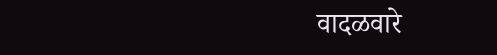वादळवारे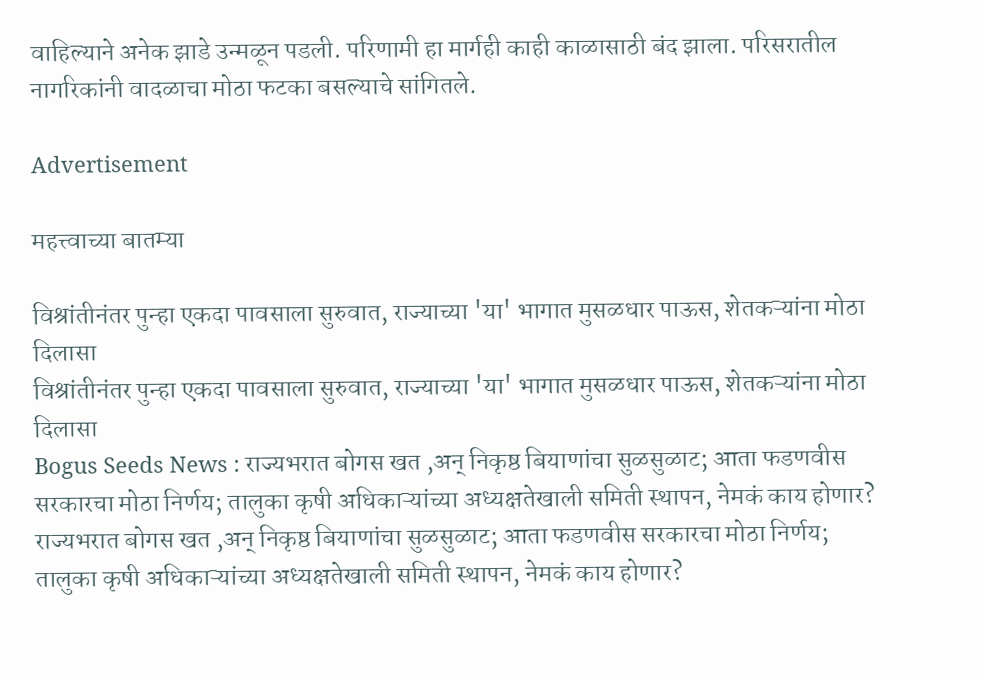वाहिल्याने अनेक झाडे उन्मळून पडली. परिणामी हा मार्गही काही काळासाठी बंद झाला. परिसरातील नागरिकांनी वादळाचा मोठा फटका बसल्याचे सांगितले.

Advertisement

महत्त्वाच्या बातम्या

विश्रांतीनंतर पुन्हा एकदा पावसाला सुरुवात, राज्याच्या 'या' भागात मुसळधार पाऊस, शेतकऱ्यांना मोठा दिलासा
विश्रांतीनंतर पुन्हा एकदा पावसाला सुरुवात, राज्याच्या 'या' भागात मुसळधार पाऊस, शेतकऱ्यांना मोठा दिलासा
Bogus Seeds News : राज्यभरात बोगस खत ,अन् निकृष्ठ बियाणांचा सुळसुळाट; आता फडणवीस सरकारचा मोठा निर्णय; तालुका कृषी अधिकाऱ्यांच्या अध्यक्षतेखाली समिती स्थापन, नेमकं काय होणार?
राज्यभरात बोगस खत ,अन् निकृष्ठ बियाणांचा सुळसुळाट; आता फडणवीस सरकारचा मोठा निर्णय; तालुका कृषी अधिकाऱ्यांच्या अध्यक्षतेखाली समिती स्थापन, नेमकं काय होणार?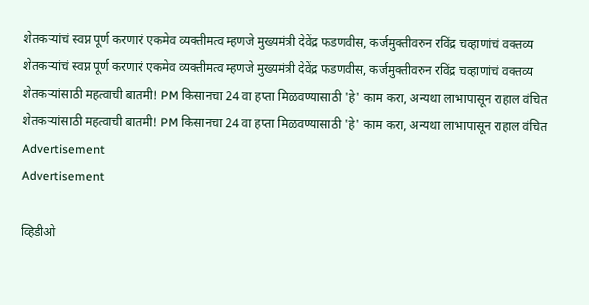शेतकऱ्यांचं स्वप्न पूर्ण करणारं एकमेव व्यक्तीमत्व म्हणजे मुख्यमंत्री देवेंद्र फडणवीस, कर्जमुक्तीवरुन रविंद्र चव्हाणांचं वक्तव्य
शेतकऱ्यांचं स्वप्न पूर्ण करणारं एकमेव व्यक्तीमत्व म्हणजे मुख्यमंत्री देवेंद्र फडणवीस, कर्जमुक्तीवरुन रविंद्र चव्हाणांचं वक्तव्य
शेतकऱ्यांसाठी महत्वाची बातमी! PM किसानचा 24 वा हप्ता मिळवण्यासाठी 'हे' काम करा, अन्यथा लाभापासून राहाल वंचित
शेतकऱ्यांसाठी महत्वाची बातमी! PM किसानचा 24 वा हप्ता मिळवण्यासाठी 'हे' काम करा, अन्यथा लाभापासून राहाल वंचित
Advertisement
Advertisement

व्हिडीओ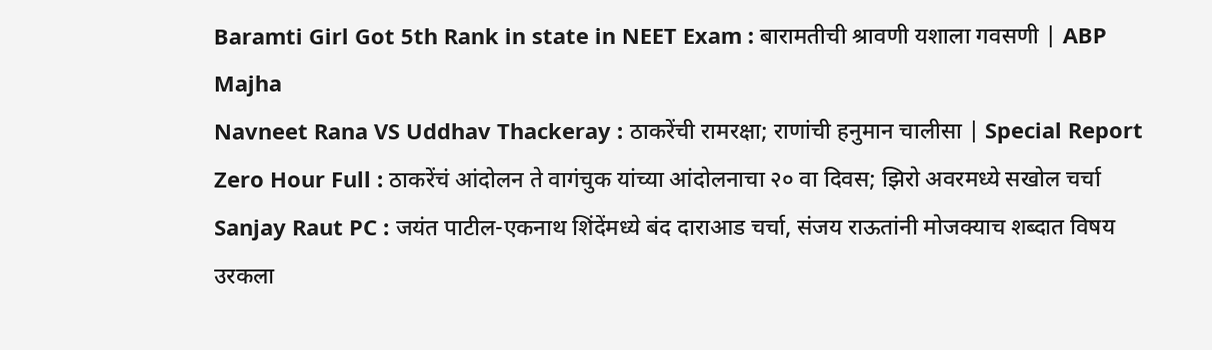Baramti Girl Got 5th Rank in state in NEET Exam : बारामतीची श्रावणी यशाला गवसणी | ABP Majha
Navneet Rana VS Uddhav Thackeray : ठाकरेंची रामरक्षा; राणांची हनुमान चालीसा | Special Report
Zero Hour Full : ठाकरेंचं आंदोलन ते वागंचुक यांच्या आंदोलनाचा २० वा दिवस; झिरो अवरमध्ये सखोल चर्चा
Sanjay Raut PC : जयंत पाटील-एकनाथ शिंदेंमध्ये बंद दाराआड चर्चा, संजय राऊतांनी मोजक्याच शब्दात विषय उरकला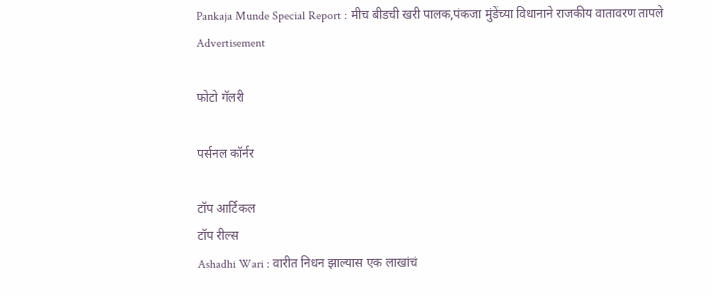Pankaja Munde Special Report : मीच बीडची खरी पालक,पंकजा मुंडेंच्या विधानाने राजकीय वातावरण तापले
Advertisement

फोटो गॅलरी

पर्सनल कॉर्नर

टॉप आर्टिकल
टॉप रील्स
Ashadhi Wari : वारीत निधन झाल्यास एक लाखांचं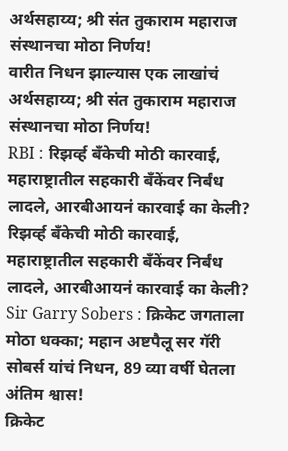अर्थसहाय्य; श्री संत तुकाराम महाराज संस्थानचा मोठा निर्णय!
वारीत निधन झाल्यास एक लाखांचं अर्थसहाय्य; श्री संत तुकाराम महाराज संस्थानचा मोठा निर्णय!
RBI : रिझर्व्ह बँकेची मोठी कारवाई, महाराष्ट्रातील सहकारी बँकेंवर निर्बंध लादले, आरबीआयनं कारवाई का केली?
रिझर्व्ह बँकेची मोठी कारवाई, महाराष्ट्रातील सहकारी बँकेंवर निर्बंध लादले, आरबीआयनं कारवाई का केली?
Sir Garry Sobers : क्रिकेट जगताला मोठा धक्का; महान अष्टपैलू सर गॅरी सोबर्स यांचं निधन, 89 व्या वर्षी घेतला अंतिम श्वास!
क्रिकेट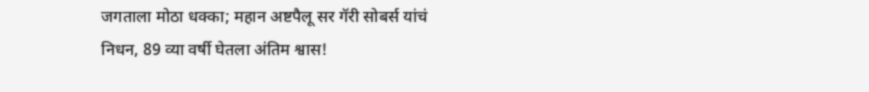जगताला मोठा धक्का; महान अष्टपैलू सर गॅरी सोबर्स यांचं निधन, 89 व्या वर्षी घेतला अंतिम श्वास!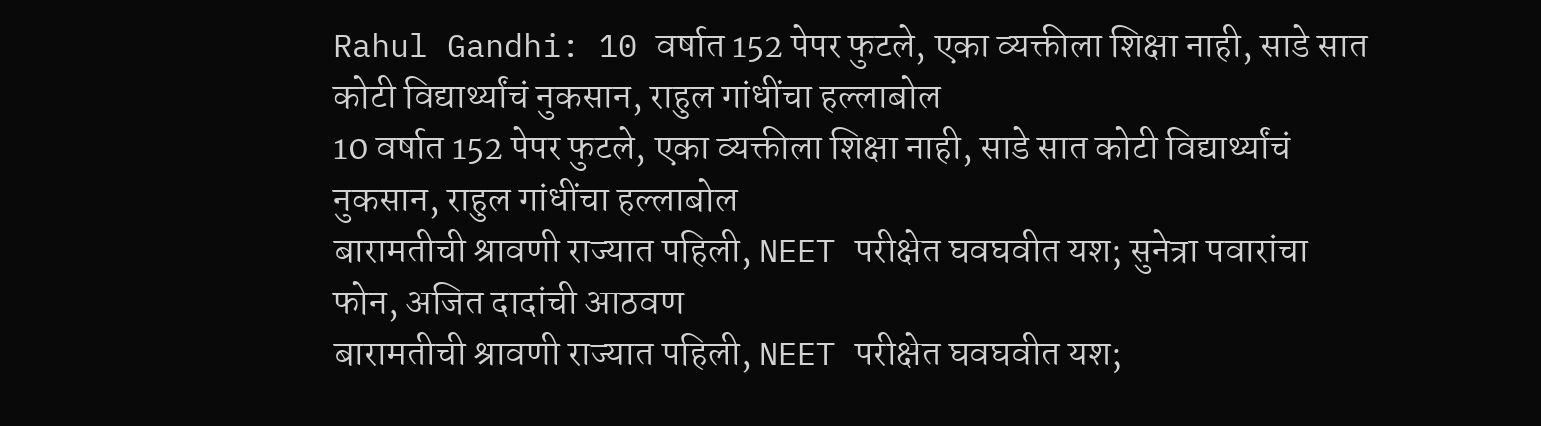Rahul Gandhi: 10 वर्षात 152 पेपर फुटले, एका व्यक्तीला शिक्षा नाही, साडे सात कोटी विद्यार्थ्यांचं नुकसान, राहुल गांधींचा हल्लाबोल
10 वर्षात 152 पेपर फुटले, एका व्यक्तीला शिक्षा नाही, साडे सात कोटी विद्यार्थ्यांचं नुकसान, राहुल गांधींचा हल्लाबोल
बारामतीची श्रावणी राज्यात पहिली, NEET परीक्षेत घवघवीत यश; सुनेत्रा पवारांचा फोन, अजित दादांची आठवण
बारामतीची श्रावणी राज्यात पहिली, NEET परीक्षेत घवघवीत यश;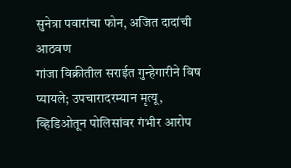सुनेत्रा पवारांचा फोन, अजित दादांची आठवण
गांजा विक्रीतील सराईत गुन्हेगारीने विष प्यायले; उपचारादरम्यान मृत्यू, व्हिडिओतून पोलिसांवर गंभीर आरोप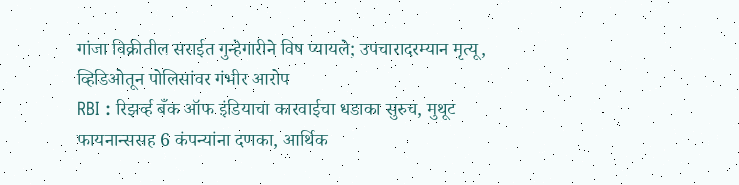गांजा विक्रीतील सराईत गुन्हेगारीने विष प्यायले; उपचारादरम्यान मृत्यू, व्हिडिओतून पोलिसांवर गंभीर आरोप
RBI : रिझर्व्ह बँक ऑफ इंडियाचा कारवाईचा धडाका सुरुच, मुथूट फायनान्ससह 6 कंपन्यांना दणका, आर्थिक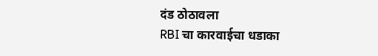दंड ठोठावला
RBI चा कारवाईचा धडाका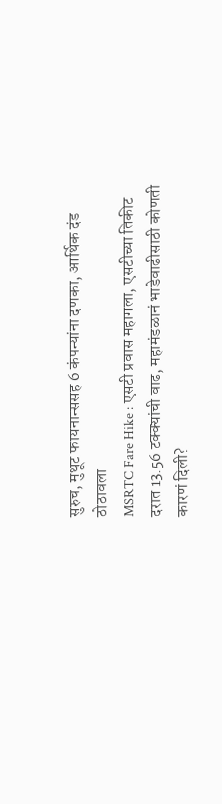सुरुच, मुथूट फायनान्ससह 6 कंपन्यांना दणका, आर्थिक दंड ठोठावला
MSRTC Fare Hike : एसटी प्रवास महागला, एसटीच्या तिकीट दरात 13.56 टक्क्यांची वाढ, महामंडळानं भाडेवाढीसाठी कोणती कारणं दिली?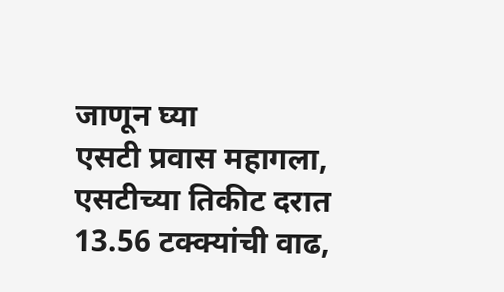जाणून घ्या
एसटी प्रवास महागला, एसटीच्या तिकीट दरात 13.56 टक्क्यांची वाढ,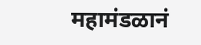महामंडळानं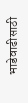भाडेवाढीसाठी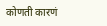कोणती कारणं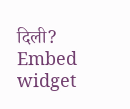दिली?
Embed widget